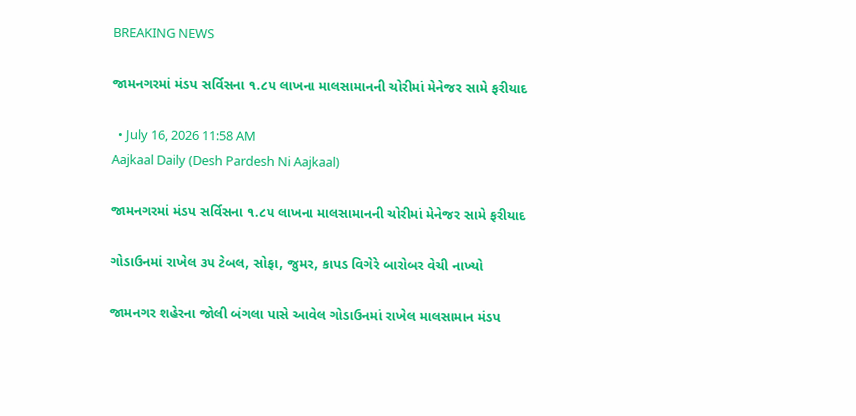BREAKING NEWS

જામનગરમાં મંડપ સર્વિસના ૧.૮૫ લાખના માલસામાનની ચોરીમાં મેનેજર સામે ફરીયાદ

  • July 16, 2026 11:58 AM
Aajkaal Daily (Desh Pardesh Ni Aajkaal)

જામનગરમાં મંડપ સર્વિસના ૧.૮૫ લાખના માલસામાનની ચોરીમાં મેનેજર સામે ફરીયાદ

ગોડાઉનમાં રાખેલ ૩૫ ટેબલ, સોફા, જુમર, કાપડ વિગેરે બારોબર વેચી નાખ્યો

જામનગર શહેરના જોલી બંગલા પાસે આવેલ ગોડાઉનમાં રાખેલ માલસામાન મંડપ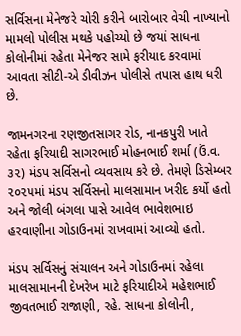સર્વિસના મેનેજરે ચોરી કરીને બારોબાર વેચી નાખ્યાનો મામલો પોલીસ મથકે પહોચ્યો છે જયાં સાધના કોલોનીમાં રહેતા મેનેજર સામે ફરીયાદ કરવામાં આવતા સીટી-એ ડીવીઝન પોલીસે તપાસ હાથ ધરી છે.

જામનગરના રણજીતસાગર રોડ, નાનકપુરી ખાતે રહેતા ફરિયાદી સાગરભાઈ મોહનભાઈ શર્મા (ઉં.વ. ૩૨) મંડપ સર્વિસનો વ્યવસાય કરે છે. તેમણે ડિસેમ્બર ૨૦૨૫માં મંડપ સર્વિસનો માલસામાન ખરીદ કર્યો હતો અને જોલી બંગલા પાસે આવેલ ભાવેશભાઇ હરવાણીના ગોડાઉનમાં રાખવામાં આવ્યો હતો.

મંડપ સર્વિસનું સંચાલન અને ગોડાઉનમાં રહેલા માલસામાનની દેખરેખ માટે ફરિયાદીએ મહેશભાઈ જીવતભાઈ રાજાણી, રહે. સાધના કોલોની,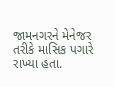જામનગરને મેનેજર તરીકે માસિક પગારે રાખ્યા હતા.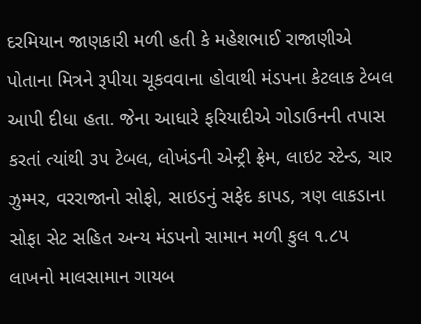દરમિયાન જાણકારી મળી હતી કે મહેશભાઈ રાજાણીએ પોતાના મિત્રને રૂપીયા ચૂકવવાના હોવાથી મંડપના કેટલાક ટેબલ આપી દીધા હતા. જેના આધારે ફરિયાદીએ ગોડાઉનની તપાસ કરતાં ત્યાંથી ૩૫ ટેબલ, લોખંડની એન્ટ્રી ફ્રેમ, લાઇટ સ્ટેન્ડ, ચાર ઝુમ્મર, વરરાજાનો સોફો, સાઇડનું સફેદ કાપડ, ત્રણ લાકડાના સોફા સેટ સહિત અન્ય મંડપનો સામાન મળી કુલ ૧.૮૫ લાખનો માલસામાન ગાયબ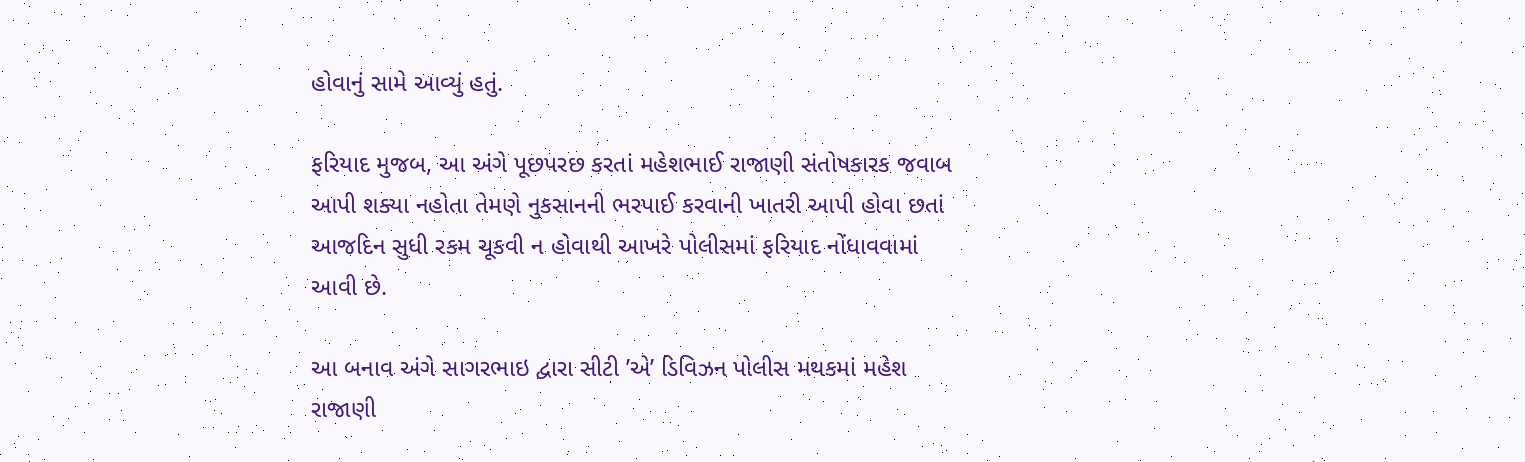હોવાનું સામે આવ્યું હતું.

ફરિયાદ મુજબ, આ અંગે પૂછપરછ કરતાં મહેશભાઈ રાજાણી સંતોષકારક જવાબ આપી શક્યા નહોતા તેમણે નુકસાનની ભરપાઈ કરવાની ખાતરી આપી હોવા છતાં આજદિન સુધી રકમ ચૂકવી ન હોવાથી આખરે પોલીસમાં ફરિયાદ નોંધાવવામાં આવી છે.

આ બનાવ અંગે સાગરભાઇ દ્વારા સીટી ’એ’ ડિવિઝન પોલીસ મથકમાં મહેશ રાજાણી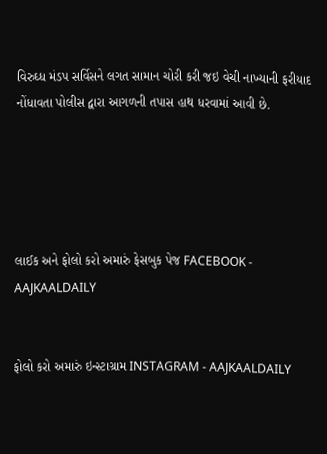વિરુઘ્ધ મંડપ સર્વિસને લગત સામાન ચોરી કરી જઇ વેચી નાખ્યાની ફરીયાદ નોંધાવતા પોલીસ દ્વારા આગળની તપાસ હાથ ધરવામાં આવી છે.





લાઈક અને ફોલો કરો અમારું ફેસબુક પેજ FACEBOOK - AAJKAALDAILY


ફોલો કરો અમારું ઇન્સ્ટાગ્રામ INSTAGRAM - AAJKAALDAILY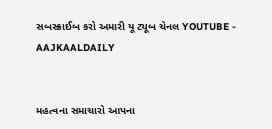સબસ્ક્રાઈબ કરો અમારી યૂ ટ્યૂબ ચેનલ YOUTUBE - AAJKAALDAILY


મહત્વના સમાચારો આપના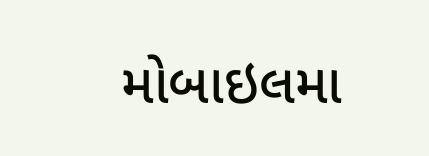મોબાઇલમા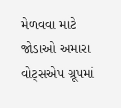મેળવવા માટે જોડાઓ અમારા વોટ્સએપ ગ્રૂપમાં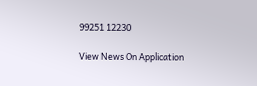99251 12230

View News On Application